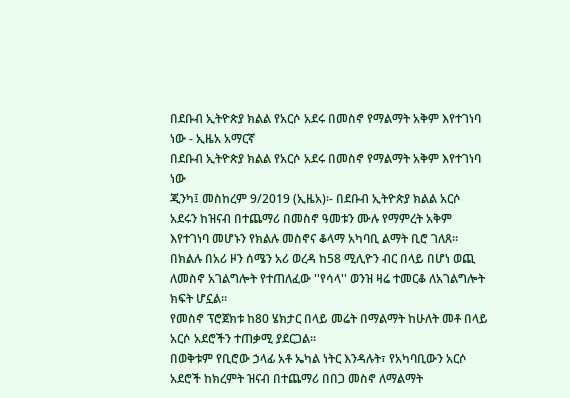በደቡብ ኢትዮጵያ ክልል የአርሶ አደሩ በመስኖ የማልማት አቅም እየተገነባ ነው - ኢዜአ አማርኛ
በደቡብ ኢትዮጵያ ክልል የአርሶ አደሩ በመስኖ የማልማት አቅም እየተገነባ ነው
ጂንካ፤ መስከረም 9/2019 (ኢዜአ)፡- በደቡብ ኢትዮጵያ ክልል አርሶ አደሩን ከዝናብ በተጨማሪ በመስኖ ዓመቱን ሙሉ የማምረት አቅም እየተገነባ መሆኑን የክልሉ መስኖና ቆላማ አካባቢ ልማት ቢሮ ገለጸ።
በክልሉ በአሪ ዞን ሰሜን አሪ ወረዳ ከ58 ሚሊዮን ብር በላይ በሆነ ወጪ ለመስኖ አገልግሎት የተጠለፈው ''የሳላ'' ወንዝ ዛሬ ተመርቆ ለአገልግሎት ክፍት ሆኗል።
የመስኖ ፕሮጀክቱ ከ80 ሄክታር በላይ መሬት በማልማት ከሁለት መቶ በላይ አርሶ አደሮችን ተጠቃሚ ያደርጋል።
በወቅቱም የቢሮው ኃላፊ አቶ ኤካል ነትር እንዳሉት፣ የአካባቢውን አርሶ አደሮች ከክረምት ዝናብ በተጨማሪ በበጋ መስኖ ለማልማት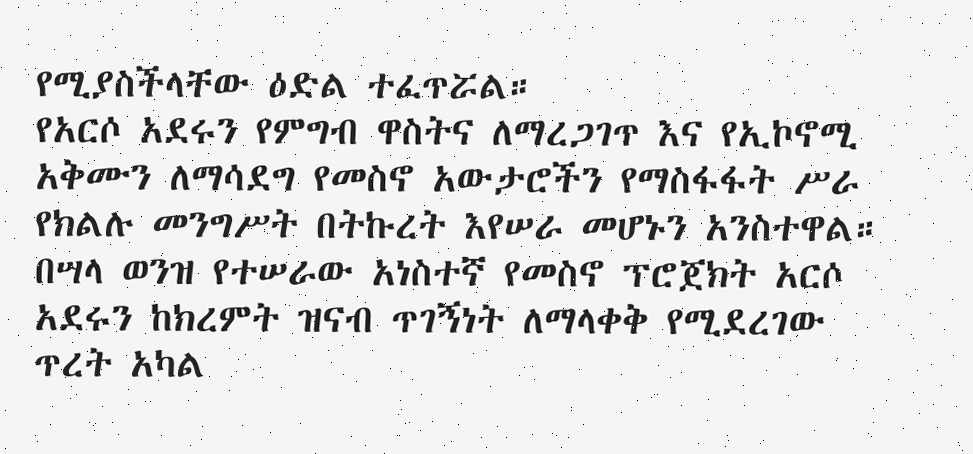የሚያስችላቸው ዕድል ተፈጥሯል።
የአርሶ አደሩን የምግብ ዋስትና ለማረጋገጥ እና የኢኮኖሚ አቅሙን ለማሳደግ የመስኖ አውታሮችን የማስፋፋት ሥራ የክልሉ መንግሥት በትኩረት እየሠራ መሆኑን አንስተዋል።
በሣላ ወንዝ የተሠራው አነስተኛ የመስኖ ፕሮጀክት አርሶ አደሩን ከክረምት ዝናብ ጥገኝነት ለማላቀቅ የሚደረገው ጥረት አካል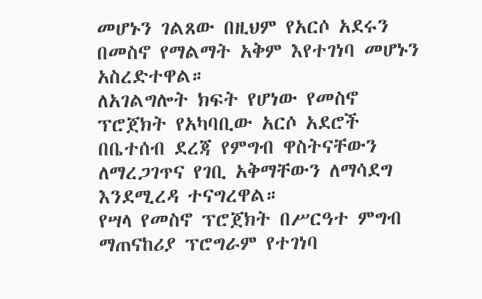መሆኑን ገልጸው በዚህም የአርሶ አደሩን በመስኖ የማልማት አቅም እየተገነባ መሆኑን አስረድተዋል።
ለአገልግሎት ክፍት የሆነው የመስኖ ፕሮጀክት የአካባቢው አርሶ አደሮች በቤተሰብ ደረጃ የምግብ ዋስትናቸውን ለማረጋገጥና የገቢ አቅማቸውን ለማሳደግ እንደሚረዳ ተናግረዋል።
የሣላ የመስኖ ፕሮጀክት በሥርዓተ ምግብ ማጠናከሪያ ፕሮግራም የተገነባ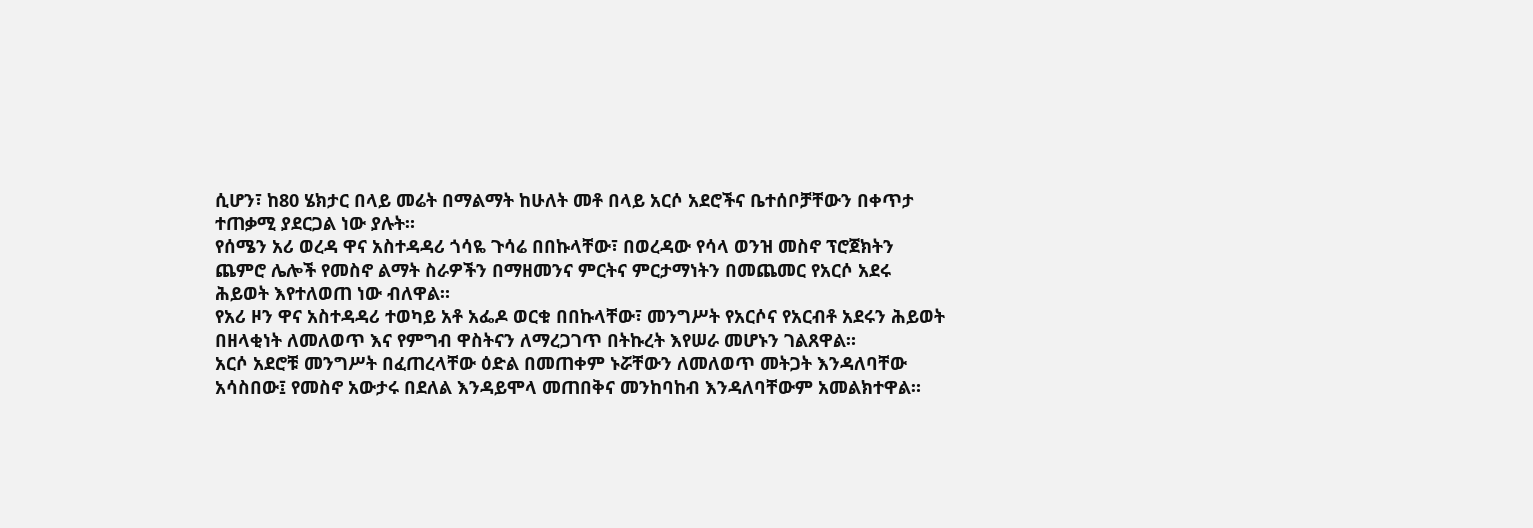ሲሆን፣ ከ80 ሄክታር በላይ መሬት በማልማት ከሁለት መቶ በላይ አርሶ አደሮችና ቤተሰቦቻቸውን በቀጥታ ተጠቃሚ ያደርጋል ነው ያሉት።
የሰሜን አሪ ወረዳ ዋና አስተዳዳሪ ጎሳዬ ጉሳሬ በበኩላቸው፣ በወረዳው የሳላ ወንዝ መስኖ ፕሮጀክትን ጨምሮ ሌሎች የመስኖ ልማት ስራዎችን በማዘመንና ምርትና ምርታማነትን በመጨመር የአርሶ አደሩ ሕይወት እየተለወጠ ነው ብለዋል።
የአሪ ዞን ዋና አስተዳዳሪ ተወካይ አቶ አፌዶ ወርቁ በበኩላቸው፣ መንግሥት የአርሶና የአርብቶ አደሩን ሕይወት በዘላቂነት ለመለወጥ እና የምግብ ዋስትናን ለማረጋገጥ በትኩረት እየሠራ መሆኑን ገልጸዋል።
አርሶ አደሮቹ መንግሥት በፈጠረላቸው ዕድል በመጠቀም ኑሯቸውን ለመለወጥ መትጋት እንዳለባቸው አሳስበው፤ የመስኖ አውታሩ በደለል እንዳይሞላ መጠበቅና መንከባከብ እንዳለባቸውም አመልክተዋል።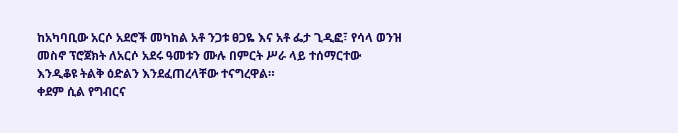ከአካባቢው አርሶ አደሮች መካከል አቶ ንጋቱ ፀጋዬ እና አቶ ፌታ ጊዲፎ፣ የሳላ ወንዝ መስኖ ፕሮጀክት ለአርሶ አደሩ ዓመቱን ሙሉ በምርት ሥራ ላይ ተሰማርተው እንዲቆዩ ትልቅ ዕድልን እንደፈጠረላቸው ተናግረዋል።
ቀደም ሲል የግብርና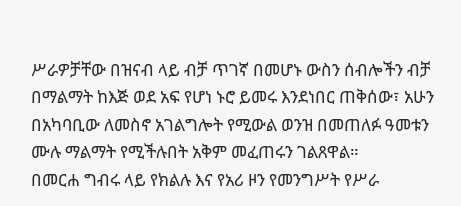ሥራዎቻቸው በዝናብ ላይ ብቻ ጥገኛ በመሆኑ ውስን ሰብሎችን ብቻ በማልማት ከእጅ ወደ አፍ የሆነ ኑሮ ይመሩ እንደነበር ጠቅሰው፣ አሁን በአካባቢው ለመስኖ አገልግሎት የሚውል ወንዝ በመጠለፉ ዓመቱን ሙሉ ማልማት የሚችሉበት አቅም መፈጠሩን ገልጸዋል።
በመርሐ ግብሩ ላይ የክልሉ እና የአሪ ዞን የመንግሥት የሥራ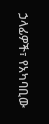ኃላፊዎች፣ የአካባቢው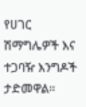የሀገር ሽማግሌዎች እና ተጋባዥ እንግዶች ታድመዋል።